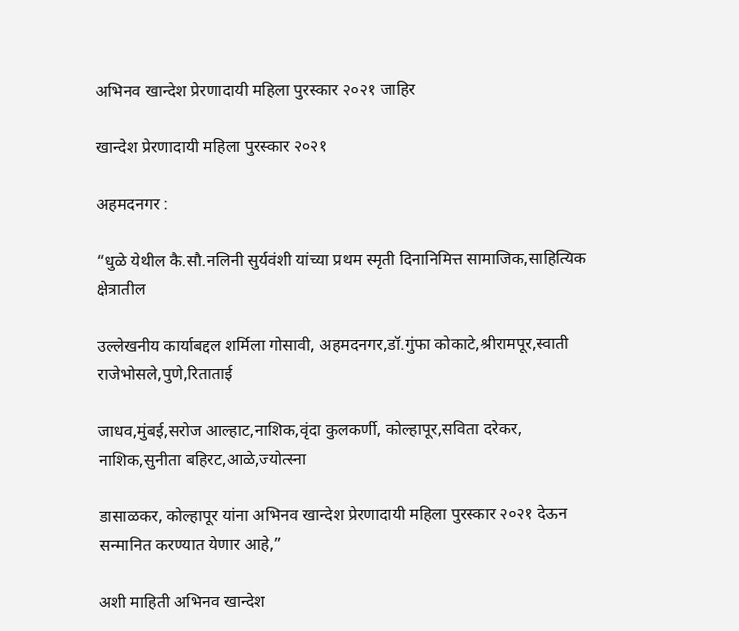अभिनव खान्देश प्रेरणादायी महिला पुरस्कार २०२१ जाहिर

खान्देश प्रेरणादायी महिला पुरस्कार २०२१

अहमदनगर :

“धुळे येथील कै.सौ.नलिनी सुर्यवंशी यांच्या प्रथम स्मृती दिनानिमित्त सामाजिक,साहित्यिक क्षेत्रातील

उल्लेखनीय कार्याबद्दल शर्मिला गोसावी, अहमदनगर,डॉ.गुंफा कोकाटे,श्रीरामपूर,स्वाती राजेभोसले,पुणे,रिताताई

जाधव,मुंबई,सरोज आल्हाट,नाशिक,वृंदा कुलकर्णी, कोल्हापूर,सविता दरेकर, नाशिक,सुनीता बहिरट,आळे,ज्योत्स्ना

डासाळकर, कोल्हापूर यांना अभिनव खान्देश प्रेरणादायी महिला पुरस्कार २०२१ देऊन सन्मानित करण्यात येणार आहे,”

अशी माहिती अभिनव खान्देश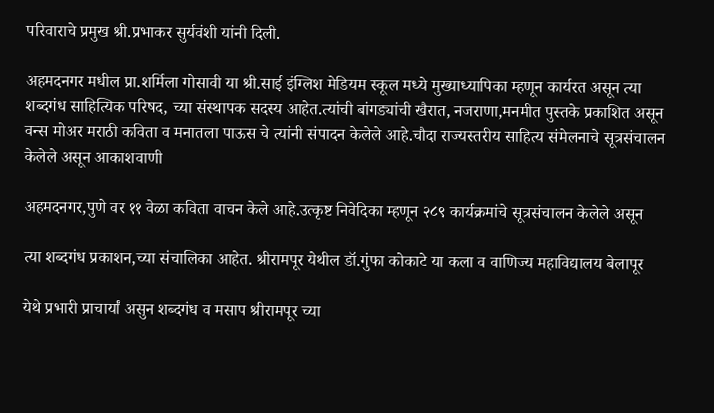परिवाराचे प्रमुख श्री.प्रभाकर सुर्यवंशी यांनी दिली.

अहमदनगर मधील प्रा.शर्मिला गोसावी या श्री.साई इंग्लिश मेडियम स्कूल मध्ये मुख्याध्यापिका म्हणून कार्यरत असून त्या शब्दगंध साहित्यिक परिषद, च्या संस्थापक सदस्य आहेत.त्यांची बांगड्यांची खैरात, नजराणा,मनमीत पुस्तके प्रकाशित असून वन्स मोअर मराठी कविता व मनातला पाऊस चे त्यांनी संपादन केलेले आहे.चौदा राज्यस्तरीय साहित्य संमेलनाचे सूत्रसंचालन केलेले असून आकाशवाणी

अहमदनगर,पुणे वर ११ वेळा कविता वाचन केले आहे.उत्कृष्ट निवेदिका म्हणून २८९ कार्यक्रमांचे सूत्रसंचालन केलेले असून

त्या शब्दगंध प्रकाशन,च्या संचालिका आहेत. श्रीरामपूर येथील डॉ.गुंफा कोकाटे या कला व वाणिज्य महाविद्यालय बेलापूर

येथे प्रभारी प्राचार्यां असुन शब्दगंध व मसाप श्रीरामपूर च्या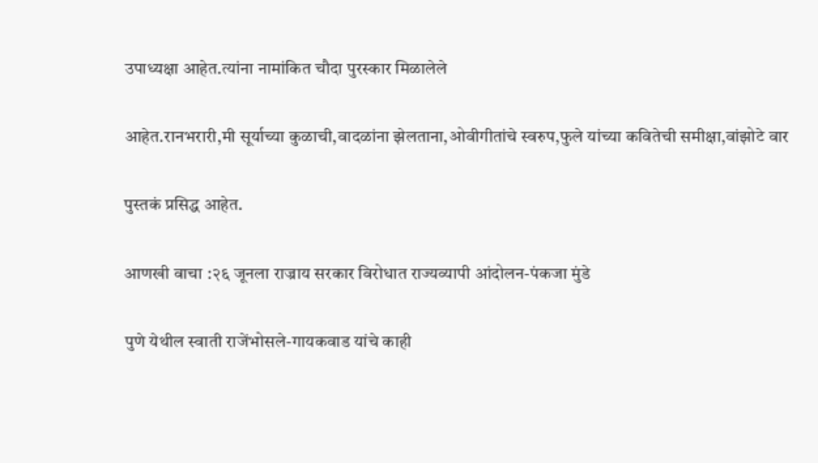उपाध्यक्षा आहेत.त्यांना नामांकित चौदा पुरस्कार मिळालेले

आहेत.रानभरारी,मी सूर्याच्या कुळाची,वादळांना झेलताना,ओवीगीतांचे स्वरुप,फुले यांच्या कवितेची समीक्षा,वांझोटे वार

पुस्तकं प्रसिद्ध आहेत.

आणखी वाचा :२६ जूनला राज्राय सरकार विरोधात राज्यव्यापी आंदोलन-पंकजा मुंडे

पुणे येथील स्वाती राजेंभोसले-गायकवाड यांचे काही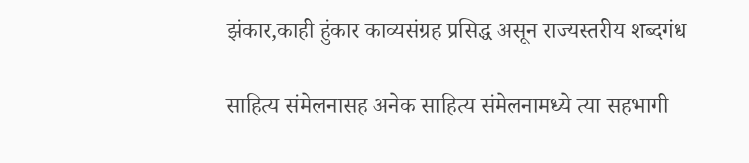झंकार,काही हुंकार काव्यसंग्रह प्रसिद्ध असून राज्यस्तरीय शब्दगंध

साहित्य संमेलनासह अनेक साहित्य संमेलनामध्ये त्या सहभागी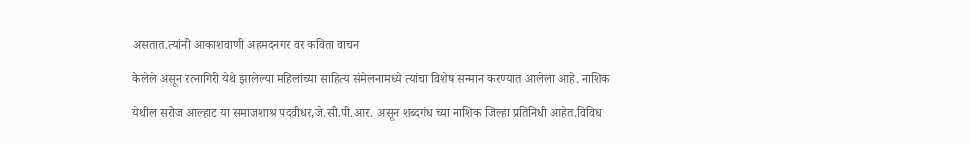असतात.त्यांनी आकाशवाणी अहमदनगर वर कविता वाचन

केलेले असून रत्नागिरी येथे झालेल्या महिलांच्या साहित्य संमेलनामध्ये त्यांचा विशेष सन्मान करण्यात आलेला आहे. नाशिक

येथील सरोज आल्हाट या समाजशाश्र पदवीधर,जे.सी.पी.आर. असून शब्दगंध च्या नाशिक जिल्हा प्रतिनिधी आहेत.विविध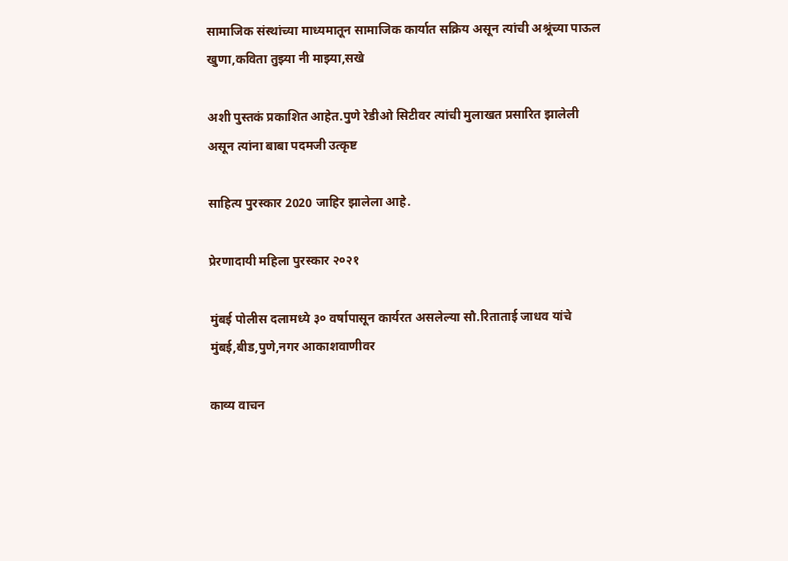सामाजिक संस्थांच्या माध्यमातून सामाजिक कार्यात सक्रिय असून त्यांची अश्रूंच्या पाऊल खुणा,कविता तुझ्या नी माझ्या,सखे

अशी पुस्तकं प्रकाशित आहेत.पुणे रेडीओ सिटीवर त्यांची मुलाखत प्रसारित झालेली असून त्यांना बाबा पदमजी उत्कृष्ट

साहित्य पुरस्कार 2020 जाहिर झालेला आहे.

प्रेरणादायी महिला पुरस्कार २०२१

मुंबई पोलीस दलामध्ये ३० वर्षापासून कार्यरत असलेल्या सौ.रिताताई जाधव यांचे मुंबई,बीड,पुणे,नगर आकाशवाणीवर

काव्य वाचन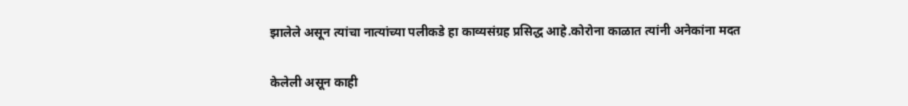झालेले असून त्यांचा नात्यांच्या पलीकडे हा काव्यसंग्रह प्रसिद्ध आहे.कोरोना काळात त्यांनी अनेकांना मदत

केलेली असून काही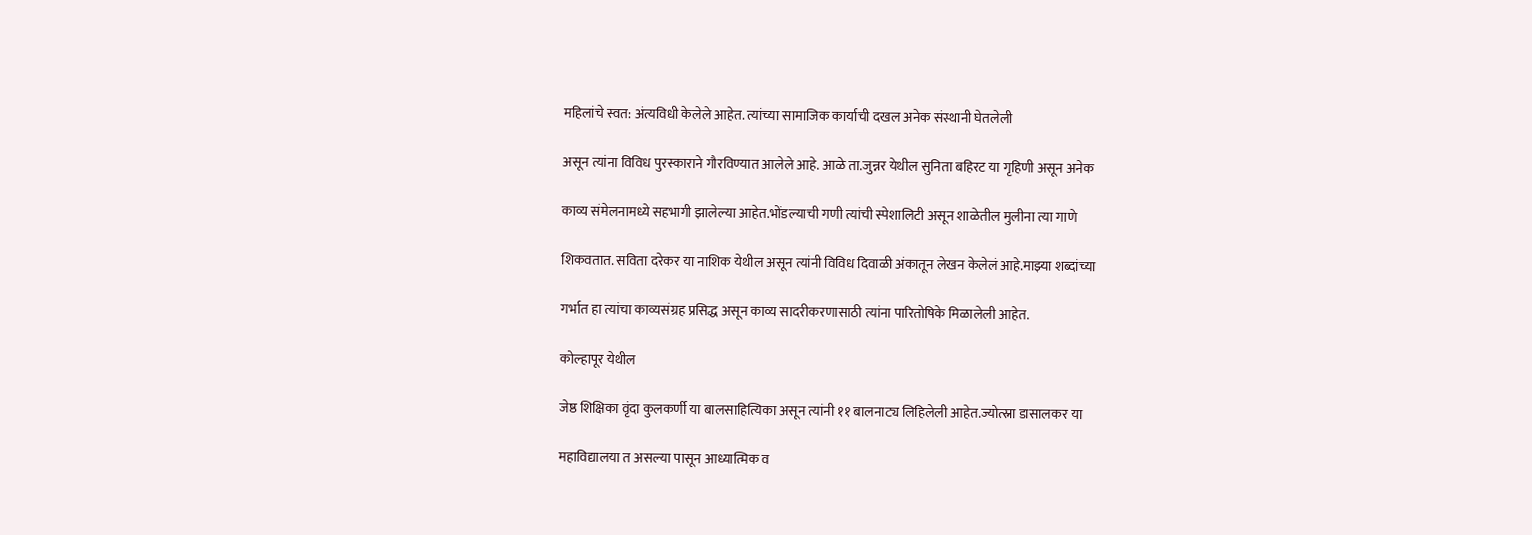महिलांचे स्वत: अंत्यविधी केलेले आहेत. त्यांच्या सामाजिक कार्याची दखल अनेक संस्थानी घेतलेली

असून त्यांना विविध पुरस्काराने गौरविण्यात आलेले आहे. आळे ता.जुन्नर येथील सुनिता बहिरट या गृहिणी असून अनेक

काव्य संमेलनामध्ये सहभागी झालेल्या आहेत.भोंडल्याची गणी त्यांची स्पेशालिटी असून शाळेतील मुलीना त्या गाणे

शिकवतात. सविता दरेकर या नाशिक येथील असून त्यांनी विविध दिवाळी अंकातून लेखन केलेलं आहे.माझ्या शब्दांच्या

गर्भात हा त्यांचा काव्यसंग्रह प्रसिद्ध असून काव्य सादरीकरणासाठी त्यांना पारितोषिके मिळालेली आहेत.

कोल्हापूर येथील

जेष्ठ शिक्षिका वृंदा कुलकर्णी या बालसाहित्यिका असून त्यांनी ११ बालनाट्य लिहिलेली आहेत.ज्योत्स्ना डासालकर या

महाविद्यालया त असल्या पासून आध्यात्मिक व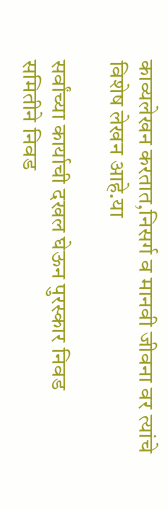काव्यलेखन करतात,निसर्ग व मानवी जीवना वर त्यांचे विशेष लेखन आहे.या

सर्वांच्या कार्याची दखल घेऊन पुरस्कार निवड समितीने निवड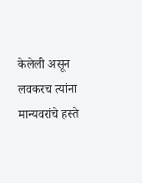केलेली असून लवकरच त्यांना मान्यवरांचे हस्ते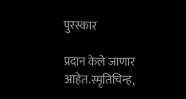पुरस्कार

प्रदान केले जाणार आहेत.स्मृतिचिन्ह,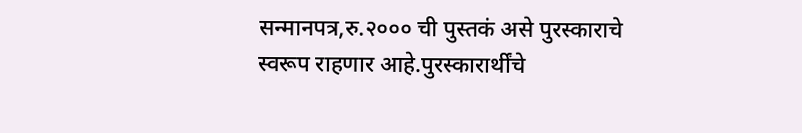सन्मानपत्र,रु.२००० ची पुस्तकं असे पुरस्काराचे स्वरूप राहणार आहे.पुरस्कारार्थींचे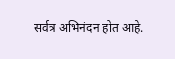सर्वत्र अभिनंदन होत आहे.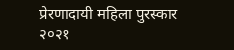प्रेरणादायी महिला पुरस्कार २०२१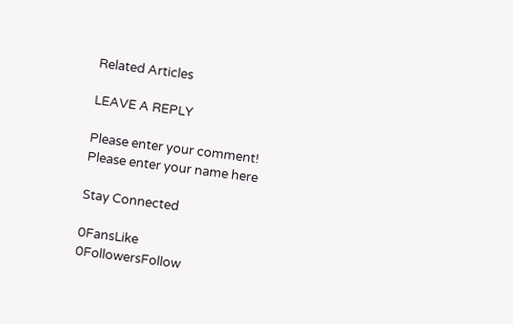Related Articles

LEAVE A REPLY

Please enter your comment!
Please enter your name here

Stay Connected

0FansLike
0FollowersFollow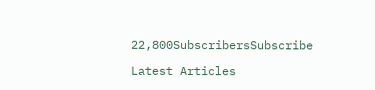22,800SubscribersSubscribe

Latest Articles